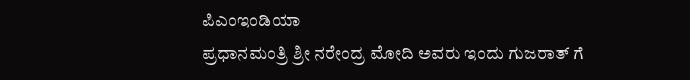ಪಿಎಂಇಂಡಿಯಾ
ಪ್ರಧಾನಮಂತ್ರಿ ಶ್ರೀ ನರೇಂದ್ರ ಮೋದಿ ಅವರು ಇಂದು ಗುಜರಾತ್ ಗೆ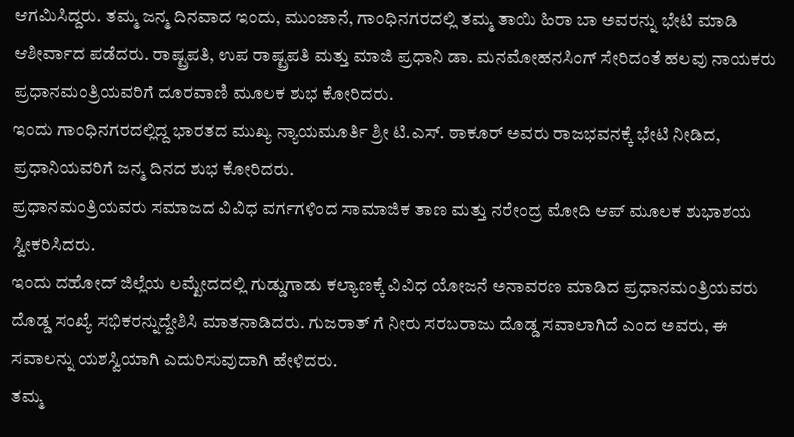ಆಗಮಿಸಿದ್ದರು. ತಮ್ಮ ಜನ್ಮ ದಿನವಾದ ಇಂದು, ಮುಂಜಾನೆ, ಗಾಂಧಿನಗರದಲ್ಲಿ ತಮ್ಮ ತಾಯಿ ಹಿರಾ ಬಾ ಅವರನ್ನು ಭೇಟಿ ಮಾಡಿ ಆಶೀರ್ವಾದ ಪಡೆದರು. ರಾಷ್ಟ್ರಪತಿ, ಉಪ ರಾಷ್ಟ್ರಪತಿ ಮತ್ತು ಮಾಜಿ ಪ್ರಧಾನಿ ಡಾ. ಮನಮೋಹನಸಿಂಗ್ ಸೇರಿದಂತೆ ಹಲವು ನಾಯಕರು ಪ್ರಧಾನಮಂತ್ರಿಯವರಿಗೆ ದೂರವಾಣಿ ಮೂಲಕ ಶುಭ ಕೋರಿದರು.
ಇಂದು ಗಾಂಧಿನಗರದಲ್ಲಿದ್ದ ಭಾರತದ ಮುಖ್ಯ ನ್ಯಾಯಮೂರ್ತಿ ಶ್ರೀ ಟಿ.ಎಸ್. ಠಾಕೂರ್ ಅವರು ರಾಜಭವನಕ್ಕೆ ಭೇಟಿ ನೀಡಿದ, ಪ್ರಧಾನಿಯವರಿಗೆ ಜನ್ಮ ದಿನದ ಶುಭ ಕೋರಿದರು.
ಪ್ರಧಾನಮಂತ್ರಿಯವರು ಸಮಾಜದ ವಿವಿಧ ವರ್ಗಗಳಿಂದ ಸಾಮಾಜಿಕ ತಾಣ ಮತ್ತು ನರೇಂದ್ರ ಮೋದಿ ಆಪ್ ಮೂಲಕ ಶುಭಾಶಯ ಸ್ವೀಕರಿಸಿದರು.
ಇಂದು ದಹೋದ್ ಜಿಲ್ಲೆಯ ಲಮ್ಖೇದದಲ್ಲಿ ಗುಡ್ಡುಗಾಡು ಕಲ್ಯಾಣಕ್ಕೆ ವಿವಿಧ ಯೋಜನೆ ಅನಾವರಣ ಮಾಡಿದ ಪ್ರಧಾನಮಂತ್ರಿಯವರು ದೊಡ್ಡ ಸಂಖ್ಯೆ ಸಭಿಕರನ್ನುದ್ದೇಶಿಸಿ ಮಾತನಾಡಿದರು. ಗುಜರಾತ್ ಗೆ ನೀರು ಸರಬರಾಜು ದೊಡ್ಡ ಸವಾಲಾಗಿದೆ ಎಂದ ಅವರು, ಈ ಸವಾಲನ್ನು ಯಶಸ್ವಿಯಾಗಿ ಎದುರಿಸುವುದಾಗಿ ಹೇಳಿದರು.
ತಮ್ಮ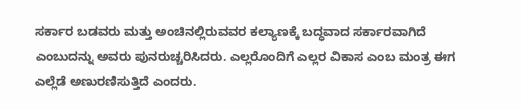ಸರ್ಕಾರ ಬಡವರು ಮತ್ತು ಅಂಚಿನಲ್ಲಿರುವವರ ಕಲ್ಯಾಣಕ್ಕೆ ಬದ್ಧವಾದ ಸರ್ಕಾರವಾಗಿದೆ ಎಂಬುದನ್ನು ಅವರು ಪುನರುಚ್ಚರಿಸಿದರು. ಎಲ್ಲರೊಂದಿಗೆ ಎಲ್ಲರ ವಿಕಾಸ ಎಂಬ ಮಂತ್ರ ಈಗ ಎಲ್ಲೆಡೆ ಅಣುರಣಿಸುತ್ತಿದೆ ಎಂದರು.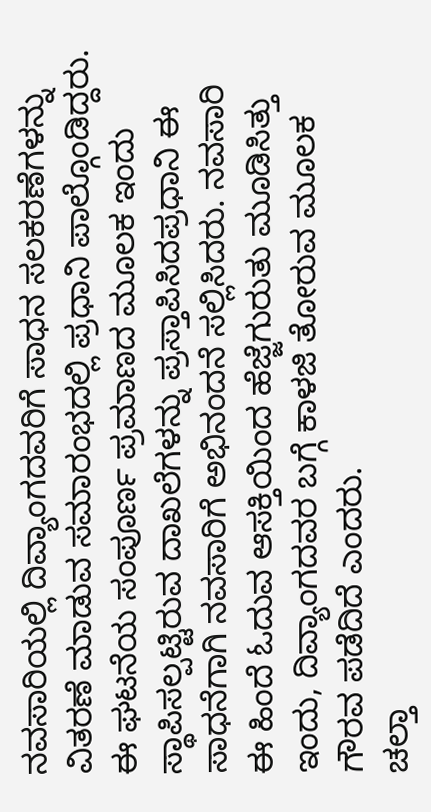ನವಸಾರಿಯಲ್ಲಿ ದಿವ್ಯಾಂಗದವರಿಗೆ ಸಾಧನ ಸಲಕರಣೆಗಳನ್ನು ವಿತರಣೆ ಮಾಡುವ ಸಮಾರಂಭದಲ್ಲಿ ಪ್ರಧಾನಿ ಪಾಲ್ಗೊಂಡಿದ್ದರು. ಈ ಘಟನೆಯ ಸಂಪೂರ್ಣ ಪ್ರಮಾಣದ ಮೂಲಕ ಇಂದು ಸ್ಥಾಪಿಸಲ್ಪಟ್ಟಿರುವ ದಾಖಲೆಗಳನ್ನು ಪ್ರಸ್ತಾಪಿಸಿದಪ್ರಧಾನಿ ಈ ಸಾಧನೆಗಾಗಿ ನವಸಾರಿಗೆ ಅಭಿನಂದನೆ ಸಲ್ಲಿಸಿದರು. ನವಸಾರಿ ಈ ಹಿಂದೆ ಓದುವ ಆಸಕ್ತಿಯಿಂದ ಹೆಜ್ಜೆಗುರುತು ಮೂಡಿಸಿತ್ತು ಇಂದು, ದಿವ್ಯಾಂಗದವರ ಬಗ್ಗೆ ಕಾಳಜಿ ತೋರುವ ಮೂಲಕ ಗೌರವ ಪಡೆದಿದೆ ಎಂದರು.
ಚಲ್ತಾ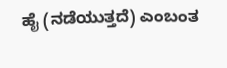ಹೈ (ನಡೆಯುತ್ತದೆ) ಎಂಬಂತ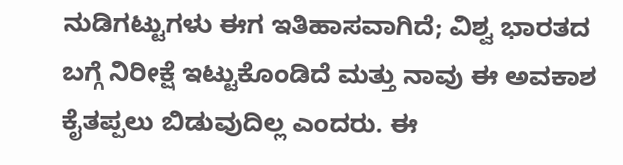ನುಡಿಗಟ್ಟುಗಳು ಈಗ ಇತಿಹಾಸವಾಗಿದೆ; ವಿಶ್ವ ಭಾರತದ ಬಗ್ಗೆ ನಿರೀಕ್ಷೆ ಇಟ್ಟುಕೊಂಡಿದೆ ಮತ್ತು ನಾವು ಈ ಅವಕಾಶ ಕೈತಪ್ಪಲು ಬಿಡುವುದಿಲ್ಲ ಎಂದರು. ಈ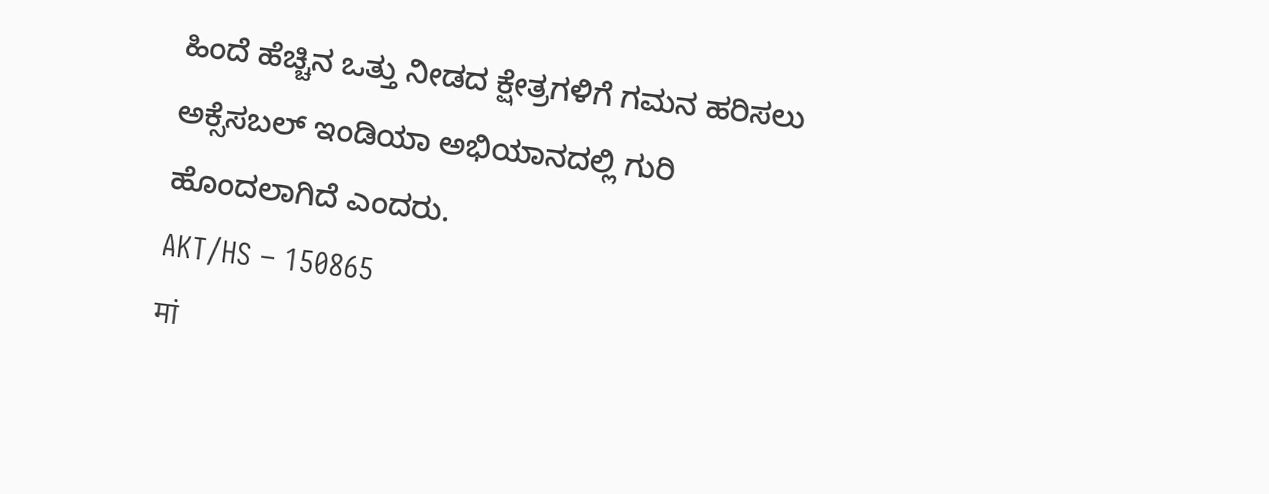ಹಿಂದೆ ಹೆಚ್ಚಿನ ಒತ್ತು ನೀಡದ ಕ್ಷೇತ್ರಗಳಿಗೆ ಗಮನ ಹರಿಸಲು ಅಕ್ಸೆಸಬಲ್ ಇಂಡಿಯಾ ಅಭಿಯಾನದಲ್ಲಿ ಗುರಿ ಹೊಂದಲಾಗಿದೆ ಎಂದರು.
AKT/HS – 150865
मां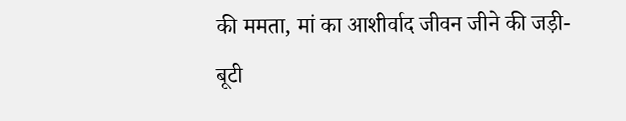की ममता, मां का आशीर्वाद जीवन जीने की जड़ी-बूटी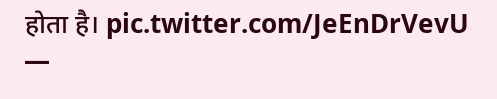होता है। pic.twitter.com/JeEnDrVevU
—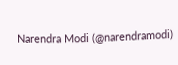Narendra Modi (@narendramodi)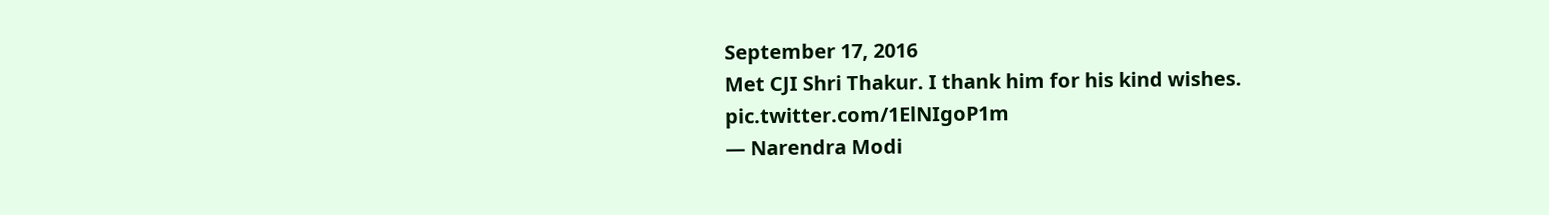September 17, 2016
Met CJI Shri Thakur. I thank him for his kind wishes. pic.twitter.com/1ElNIgoP1m
— Narendra Modi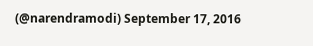(@narendramodi) September 17, 2016